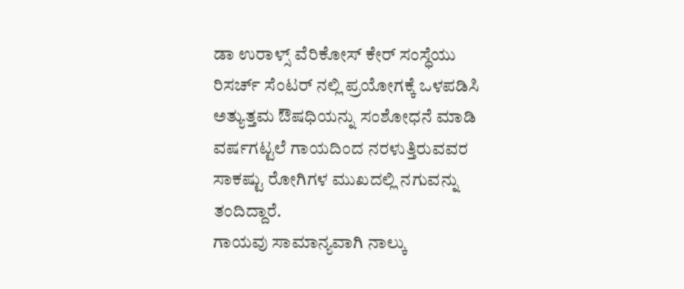ಡಾ ಉರಾಳ್ಸ್ ವೆರಿಕೋಸ್ ಕೇರ್ ಸಂಸ್ಧೆಯು ರಿಸರ್ಚ್ ಸೆಂಟರ್ ನಲ್ಲಿ ಪ್ರಯೋಗಕ್ಕೆ ಒಳಪಡಿಸಿ ಅತ್ಯುತ್ತಮ ಔಷಧಿಯನ್ನು ಸಂಶೋಧನೆ ಮಾಡಿ ವರ್ಷಗಟ್ಟಲೆ ಗಾಯದಿಂದ ನರಳುತ್ತಿರುವವರ ಸಾಕಷ್ಟು ರೋಗಿಗಳ ಮುಖದಲ್ಲಿ ನಗುವನ್ನು ತಂದಿದ್ದಾರೆ.
ಗಾಯವು ಸಾಮಾನ್ಯವಾಗಿ ನಾಲ್ಕು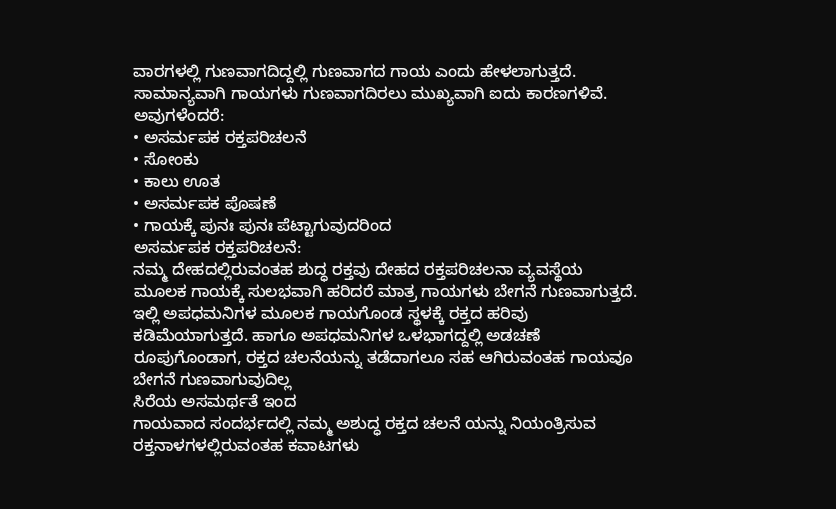ವಾರಗಳಲ್ಲಿ ಗುಣವಾಗದಿದ್ದಲ್ಲಿ ಗುಣವಾಗದ ಗಾಯ ಎಂದು ಹೇಳಲಾಗುತ್ತದೆ.
ಸಾಮಾನ್ಯವಾಗಿ ಗಾಯಗಳು ಗುಣವಾಗದಿರಲು ಮುಖ್ಯವಾಗಿ ಐದು ಕಾರಣಗಳಿವೆ.
ಅವುಗಳೆಂದರೆ:
• ಅಸರ್ಮಪಕ ರಕ್ತಪರಿಚಲನೆ
• ಸೋಂಕು
• ಕಾಲು ಊತ
• ಅಸರ್ಮಪಕ ಪೊಷಣೆ
• ಗಾಯಕ್ಕೆ ಪುನಃ ಪುನಃ ಪೆಟ್ಟಾಗುವುದರಿಂದ
ಅಸರ್ಮಪಕ ರಕ್ತಪರಿಚಲನೆ:
ನಮ್ಮ ದೇಹದಲ್ಲಿರುವಂತಹ ಶುದ್ಧ ರಕ್ತವು ದೇಹದ ರಕ್ತಪರಿಚಲನಾ ವ್ಯವಸ್ಥೆಯ ಮೂಲಕ ಗಾಯಕ್ಕೆ ಸುಲಭವಾಗಿ ಹರಿದರೆ ಮಾತ್ರ ಗಾಯಗಳು ಬೇಗನೆ ಗುಣವಾಗುತ್ತದೆ. ಇಲ್ಲಿ ಅಪಧಮನಿಗಳ ಮೂಲಕ ಗಾಯಗೊಂಡ ಸ್ಥಳಕ್ಕೆ ರಕ್ತದ ಹರಿವು ಕಡಿಮೆಯಾಗುತ್ತದೆ. ಹಾಗೂ ಅಪಧಮನಿಗಳ ಒಳಭಾಗದ್ದಲ್ಲಿ ಅಡಚಣೆ ರೂಪುಗೊಂಡಾಗ, ರಕ್ತದ ಚಲನೆಯನ್ನು ತಡೆದಾಗಲೂ ಸಹ ಆಗಿರುವಂತಹ ಗಾಯವೂ ಬೇಗನೆ ಗುಣವಾಗುವುದಿಲ್ಲ
ಸಿರೆಯ ಅಸಮರ್ಥತೆ ಇಂದ
ಗಾಯವಾದ ಸಂದರ್ಭದಲ್ಲಿ ನಮ್ಮ ಅಶುದ್ಧ ರಕ್ತದ ಚಲನೆ ಯನ್ನು ನಿಯಂತ್ರಿಸುವ ರಕ್ತನಾಳಗಳಲ್ಲಿರುವಂತಹ ಕವಾಟಗಳು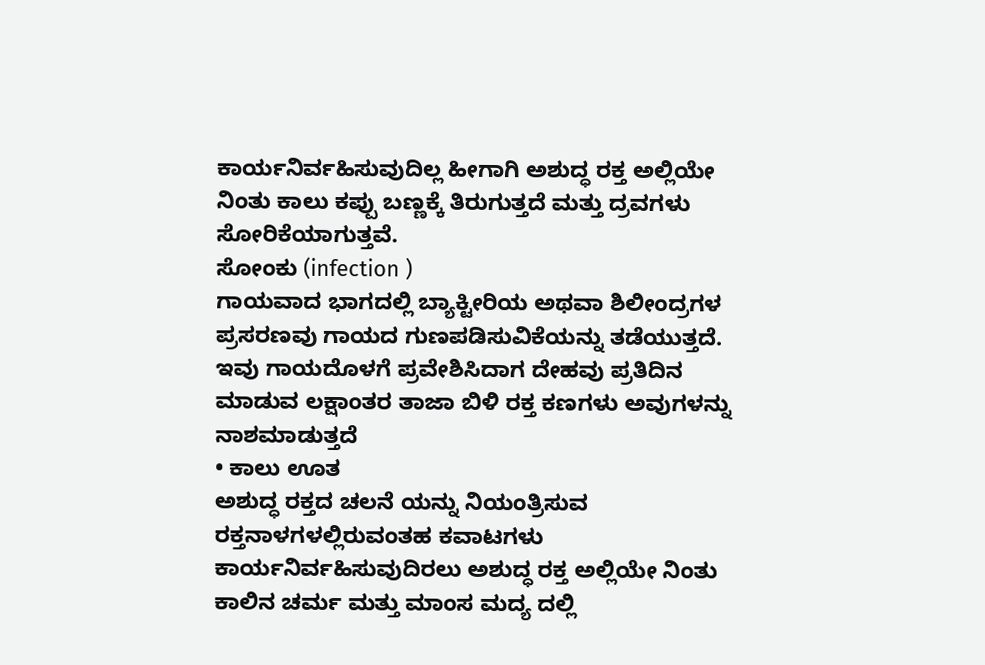ಕಾರ್ಯನಿರ್ವಹಿಸುವುದಿಲ್ಲ ಹೀಗಾಗಿ ಅಶುದ್ಧ ರಕ್ತ ಅಲ್ಲಿಯೇ ನಿಂತು ಕಾಲು ಕಪ್ಪು ಬಣ್ಣಕ್ಕೆ ತಿರುಗುತ್ತದೆ ಮತ್ತು ದ್ರವಗಳು ಸೋರಿಕೆಯಾಗುತ್ತವೆ.
ಸೋಂಕು (infection )
ಗಾಯವಾದ ಭಾಗದಲ್ಲಿ ಬ್ಯಾಕ್ಟೀರಿಯ ಅಥವಾ ಶಿಲೀಂದ್ರಗಳ ಪ್ರಸರಣವು ಗಾಯದ ಗುಣಪಡಿಸುವಿಕೆಯನ್ನು ತಡೆಯುತ್ತದೆ. ಇವು ಗಾಯದೊಳಗೆ ಪ್ರವೇಶಿಸಿದಾಗ ದೇಹವು ಪ್ರತಿದಿನ ಮಾಡುವ ಲಕ್ಷಾಂತರ ತಾಜಾ ಬಿಳಿ ರಕ್ತ ಕಣಗಳು ಅವುಗಳನ್ನು ನಾಶಮಾಡುತ್ತದೆ
• ಕಾಲು ಊತ
ಅಶುದ್ಧ ರಕ್ತದ ಚಲನೆ ಯನ್ನು ನಿಯಂತ್ರಿಸುವ ರಕ್ತನಾಳಗಳಲ್ಲಿರುವಂತಹ ಕವಾಟಗಳು ಕಾರ್ಯನಿರ್ವಹಿಸುವುದಿರಲು ಅಶುದ್ಧ ರಕ್ತ ಅಲ್ಲಿಯೇ ನಿಂತು ಕಾಲಿನ ಚರ್ಮ ಮತ್ತು ಮಾಂಸ ಮದ್ಯ ದಲ್ಲಿ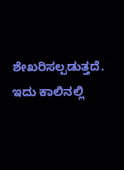ಶೇಖರಿಸಲ್ಪಡುತ್ತದೆ. ಇದು ಕಾಲಿನಲ್ಲಿ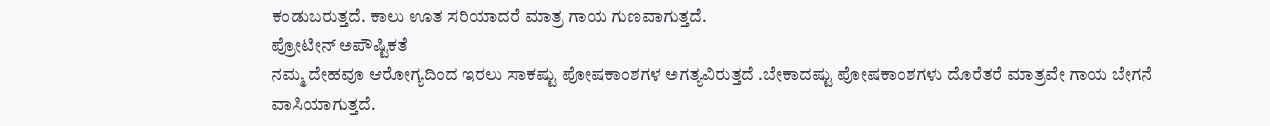ಕಂಡುಬರುತ್ತದೆ. ಕಾಲು ಊತ ಸರಿಯಾದರೆ ಮಾತ್ರ ಗಾಯ ಗುಣವಾಗುತ್ತದೆ.
ಪ್ರೋಟೀನ್ ಅಪೌಷ್ಟಿಕತೆ
ನಮ್ಮ ದೇಹವೂ ಆರೋಗ್ಯದಿಂದ ಇರಲು ಸಾಕಷ್ಟು ಪೋಷಕಾಂಶಗಳ ಅಗತ್ಯವಿರುತ್ತದೆ .ಬೇಕಾದಷ್ಟು ಪೋಷಕಾಂಶಗಳು ದೊರೆತರೆ ಮಾತ್ರವೇ ಗಾಯ ಬೇಗನೆ ವಾಸಿಯಾಗುತ್ತದೆ.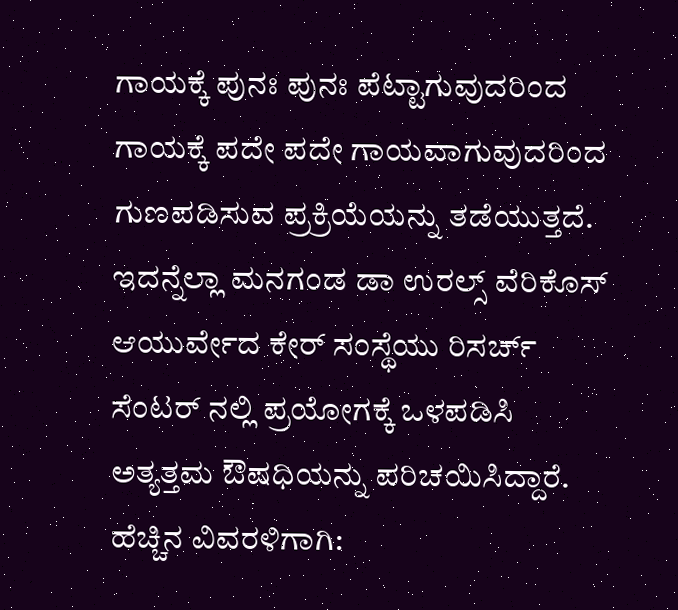ಗಾಯಕ್ಕೆ ಪುನಃ ಪುನಃ ಪೆಟ್ಟಾಗುವುದರಿಂದ
ಗಾಯಕ್ಕೆ ಪದೇ ಪದೇ ಗಾಯವಾಗುವುದರಿಂದ ಗುಣಪಡಿಸುವ ಪ್ರಕ್ರಿಯೆಯನ್ನು ತಡೆಯುತ್ತದೆ. ಇದನ್ನೆಲ್ಲಾ ಮನಗಂಡ ಡಾ ಉರಲ್ಸ್ ವೆರಿಕೊಸ್ ಆಯುರ್ವೇದ ಕೇರ್ ಸಂಸ್ಥೆಯು ರಿಸರ್ಚ್ ಸೆಂಟರ್ ನಲ್ಲಿ ಪ್ರಯೋಗಕ್ಕೆ ಒಳಪಡಿಸಿ ಅತ್ಯತ್ತಮ ಔಷಧಿಯನ್ನು ಪರಿಚಯಿಸಿದ್ದಾರೆ.
ಹೆಚ್ಚಿನ ವಿವರಳಿಗಾಗಿ: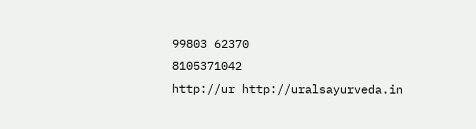99803 62370
8105371042
http://ur http://uralsayurveda.in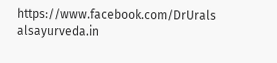https://www.facebook.com/DrUrals alsayurveda.in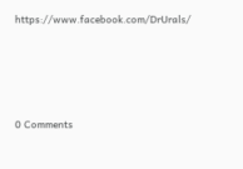https://www.facebook.com/DrUrals/






0 Comments